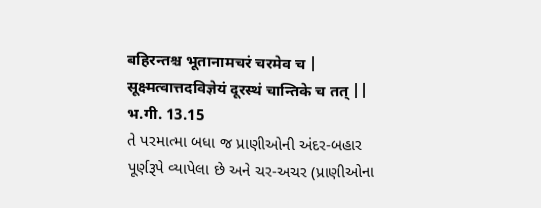बहिरन्तश्च भूतानामचरं चरमेव च |
सूक्ष्मत्वात्तदविज्ञेयं दूरस्थं चान्तिके च तत् ||
भ.गी. 13.15
તે પરમાત્મા બધા જ પ્રાણીઓની અંદર-બહાર
પૂર્ણરૂપે વ્યાપેલા છે અને ચર-અચર (પ્રાણીઓના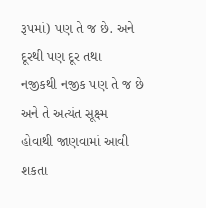રૂપમાં) પણ તે જ છે. અને દૂરથી પણ દૂર તથા
નજીકથી નજીક પણ તે જ છે અને તે અત્યંત સૂક્ષ્મ
હોવાથી જાણવામાં આવી શકતા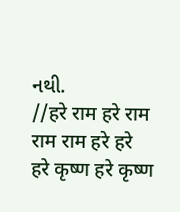નથી.
//हरे राम हरे राम राम राम हरे हरे
हरे कृष्ण हरे कृष्ण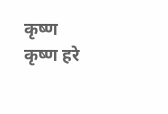कृष्ण कृष्ण हरे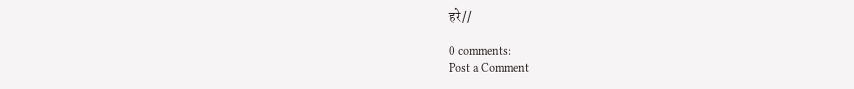हरे//

0 comments:
Post a Comment